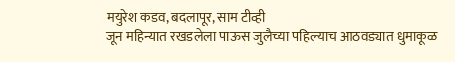मयुरेश कडव, बदलापूर, साम टीव्ही
जून महिन्यात रखडलेला पाऊस जुलैच्या पहिल्याच आठवड्यात धुमाकूळ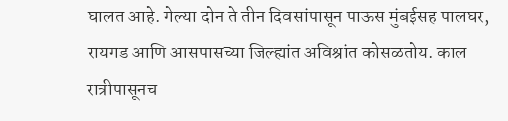घालत आहे. गेल्या दोन ते तीन दिवसांपासून पाऊस मुंबईसह पालघर, रायगड आणि आसपासच्या जिल्ह्यांत अविश्रांत कोसळतोय. काल रात्रीपासूनच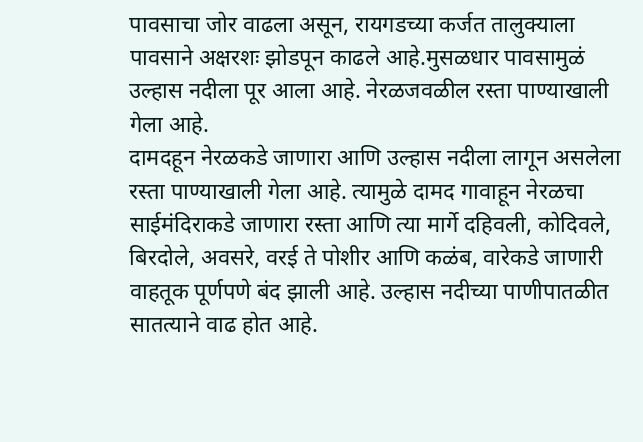पावसाचा जोर वाढला असून, रायगडच्या कर्जत तालुक्याला पावसाने अक्षरशः झोडपून काढले आहे.मुसळधार पावसामुळं उल्हास नदीला पूर आला आहे. नेरळजवळील रस्ता पाण्याखाली गेला आहे.
दामदहून नेरळकडे जाणारा आणि उल्हास नदीला लागून असलेला रस्ता पाण्याखाली गेला आहे. त्यामुळे दामद गावाहून नेरळचा साईमंदिराकडे जाणारा रस्ता आणि त्या मार्गे दहिवली, कोदिवले, बिरदोले, अवसरे, वरई ते पोशीर आणि कळंब, वारेकडे जाणारी वाहतूक पूर्णपणे बंद झाली आहे. उल्हास नदीच्या पाणीपातळीत सातत्याने वाढ होत आहे.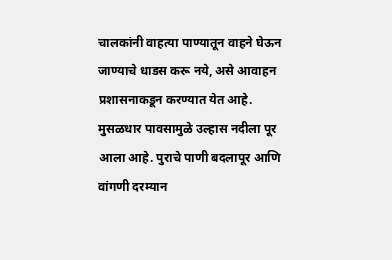चालकांनी वाहत्या पाण्यातून वाहने घेऊन जाण्याचे धाडस करू नये, असे आवाहन प्रशासनाकडून करण्यात येत आहे.
मुसळधार पावसामुळे उल्हास नदीला पूर आला आहे. पुराचे पाणी बदलापूर आणि वांगणी दरम्यान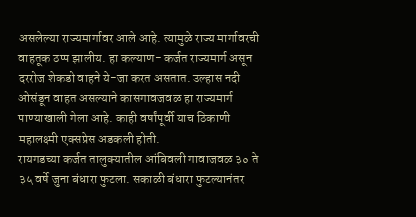असलेल्या राज्यमार्गावर आले आहे. त्यामुळे राज्य मार्गावरची वाहतूक ठप्प झालीय. हा कल्याण- कर्जत राज्यमार्ग असून दररोज शेकडो वाहने ये-जा करत असतात. उल्हास नदी ओसंडून वाहत असल्याने कासगावजवळ हा राज्यमार्ग पाण्याखाली गेला आहे. काही वर्षांपूर्वी याच ठिकाणी महालक्ष्मी एक्सप्रेस अडकली होती.
रायगडच्या कर्जत तालुक्यातील आंबिवली गावाजवळ ३० ते ३५ वर्षे जुना बंधारा फुटला. सकाळी बंधारा फुटल्यानंतर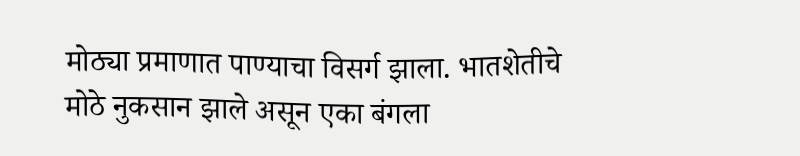मोठ्या प्रमाणात पाण्याचा विसर्ग झाला. भातशेतीचे मोठे नुकसान झाले असून एका बंगला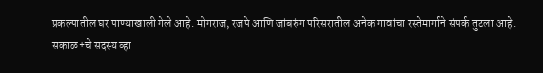प्रकल्पातील घर पाण्याखाली गेले आहे. मोगराज, रजपे आणि जांबरुंग परिसरातील अनेक गावांचा रस्तेमार्गाने संपर्क तुटला आहे.
सकाळ+चे सदस्य व्हा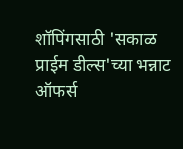शॉपिंगसाठी 'सकाळ प्राईम डील्स'च्या भन्नाट ऑफर्स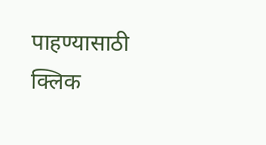पाहण्यासाठी क्लिक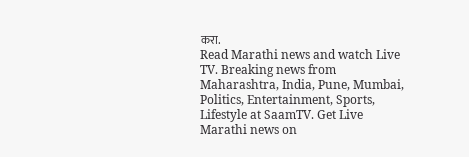करा.
Read Marathi news and watch Live TV. Breaking news from Maharashtra, India, Pune, Mumbai, Politics, Entertainment, Sports, Lifestyle at SaamTV. Get Live Marathi news on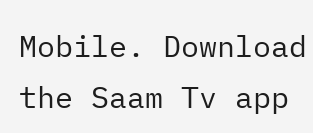Mobile. Download the Saam Tv app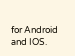for Android and IOS.